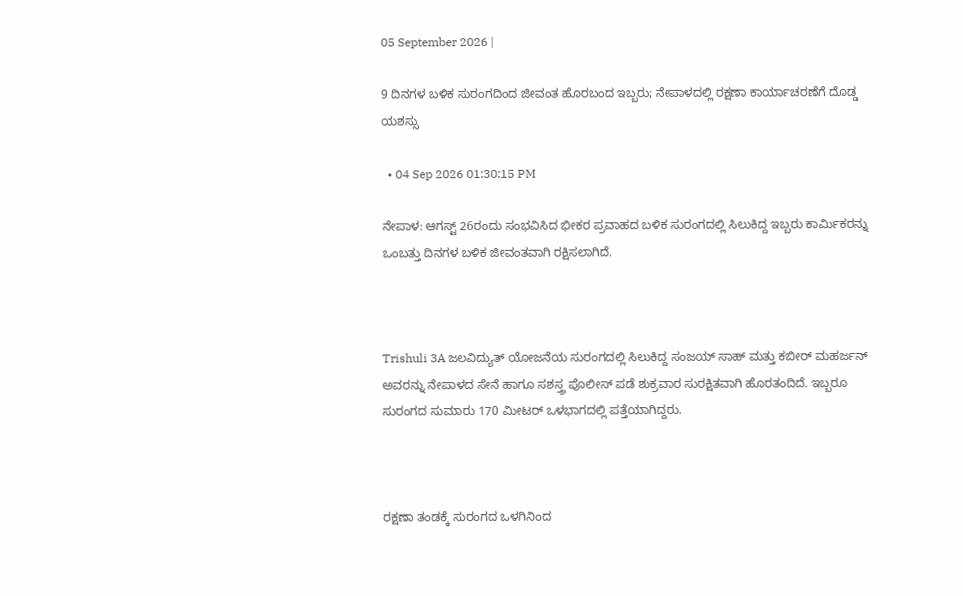05 September 2026 |

9 ದಿನಗಳ ಬಳಿಕ ಸುರಂಗದಿಂದ ಜೀವಂತ ಹೊರಬಂದ ಇಬ್ಬರು; ನೇಪಾಳದಲ್ಲಿ ರಕ್ಷಣಾ ಕಾರ್ಯಾಚರಣೆಗೆ ದೊಡ್ಡ ಯಶಸ್ಸು

  • 04 Sep 2026 01:30:15 PM

ನೇಪಾಳ: ಆಗಸ್ಟ್ 26ರಂದು ಸಂಭವಿಸಿದ ಭೀಕರ ಪ್ರವಾಹದ ಬಳಿಕ ಸುರಂಗದಲ್ಲಿ ಸಿಲುಕಿದ್ದ ಇಬ್ಬರು ಕಾರ್ಮಿಕರನ್ನು ಒಂಬತ್ತು ದಿನಗಳ ಬಳಿಕ ಜೀವಂತವಾಗಿ ರಕ್ಷಿಸಲಾಗಿದೆ.



Trishuli 3A ಜಲವಿದ್ಯುತ್ ಯೋಜನೆಯ ಸುರಂಗದಲ್ಲಿ ಸಿಲುಕಿದ್ದ ಸಂಜಯ್ ಸಾಹ್ ಮತ್ತು ಕಬೀರ್ ಮಹರ್ಜನ್ ಅವರನ್ನು ನೇಪಾಳದ ಸೇನೆ ಹಾಗೂ ಸಶಸ್ತ್ರ ಪೊಲೀಸ್ ಪಡೆ ಶುಕ್ರವಾರ ಸುರಕ್ಷಿತವಾಗಿ ಹೊರತಂದಿದೆ. ಇಬ್ಬರೂ ಸುರಂಗದ ಸುಮಾರು 170 ಮೀಟರ್ ಒಳಭಾಗದಲ್ಲಿ ಪತ್ತೆಯಾಗಿದ್ದರು.



ರಕ್ಷಣಾ ತಂಡಕ್ಕೆ ಸುರಂಗದ ಒಳಗಿನಿಂದ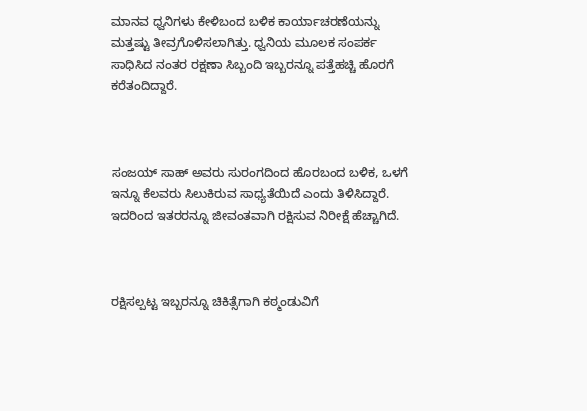ಮಾನವ ಧ್ವನಿಗಳು ಕೇಳಿಬಂದ ಬಳಿಕ ಕಾರ್ಯಾಚರಣೆಯನ್ನು ಮತ್ತಷ್ಟು ತೀವ್ರಗೊಳಿಸಲಾಗಿತ್ತು. ಧ್ವನಿಯ ಮೂಲಕ ಸಂಪರ್ಕ ಸಾಧಿಸಿದ ನಂತರ ರಕ್ಷಣಾ ಸಿಬ್ಬಂದಿ ಇಬ್ಬರನ್ನೂ ಪತ್ತೆಹಚ್ಚಿ ಹೊರಗೆ ಕರೆತಂದಿದ್ದಾರೆ.



ಸಂಜಯ್ ಸಾಹ್ ಅವರು ಸುರಂಗದಿಂದ ಹೊರಬಂದ ಬಳಿಕ, ಒಳಗೆ ಇನ್ನೂ ಕೆಲವರು ಸಿಲುಕಿರುವ ಸಾಧ್ಯತೆಯಿದೆ ಎಂದು ತಿಳಿಸಿದ್ದಾರೆ. ಇದರಿಂದ ಇತರರನ್ನೂ ಜೀವಂತವಾಗಿ ರಕ್ಷಿಸುವ ನಿರೀಕ್ಷೆ ಹೆಚ್ಚಾಗಿದೆ.



ರಕ್ಷಿಸಲ್ಪಟ್ಟ ಇಬ್ಬರನ್ನೂ ಚಿಕಿತ್ಸೆಗಾಗಿ ಕಠ್ಮಂಡುವಿಗೆ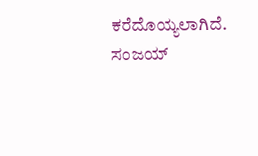ಕರೆದೊಯ್ಯಲಾಗಿದೆ. ಸಂಜಯ್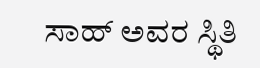ಸಾಹ್ ಅವರ ಸ್ಥಿತಿ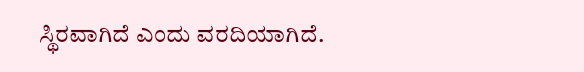ಸ್ಥಿರವಾಗಿದೆ ಎಂದು ವರದಿಯಾಗಿದೆ.